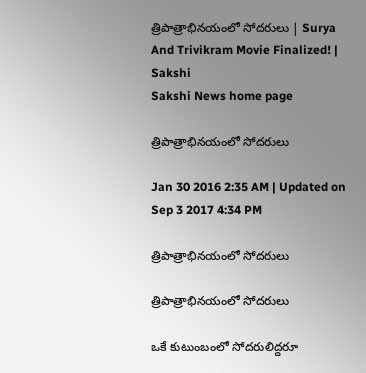త్రిపాత్రాభినయంలో సోదరులు | Surya And Trivikram Movie Finalized! | Sakshi
Sakshi News home page

త్రిపాత్రాభినయంలో సోదరులు

Jan 30 2016 2:35 AM | Updated on Sep 3 2017 4:34 PM

త్రిపాత్రాభినయంలో సోదరులు

త్రిపాత్రాభినయంలో సోదరులు

ఒకే కుటుంబంలో సోదరులిద్దరూ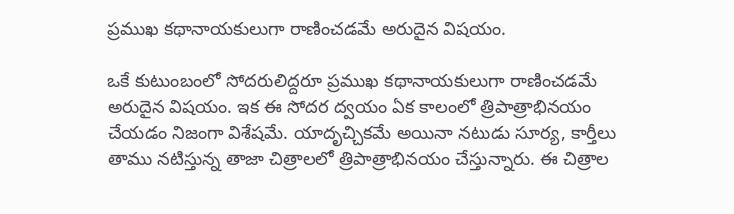ప్రముఖ కథానాయకులుగా రాణించడమే అరుదైన విషయం.

ఒకే కుటుంబంలో సోదరులిద్దరూ ప్రముఖ కథానాయకులుగా రాణించడమే అరుదైన విషయం. ఇక ఈ సోదర ద్వయం ఏక కాలంలో త్రిపాత్రాభినయం చేయడం నిజంగా విశేషమే. యాదృచ్చికమే అయినా నటుడు సూర్య, కార్తీలు తాము నటిస్తున్న తాజా చిత్రాలలో త్రిపాత్రాభినయం చేస్తున్నారు. ఈ చిత్రాల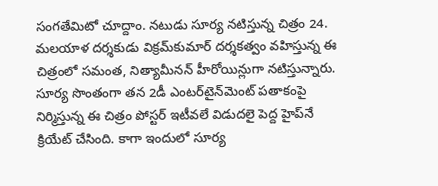సంగతేమిటో చూద్దాం. నటుడు సూర్య నటిస్తున్న చిత్రం 24. మలయాళ దర్శకుడు విక్రమ్‌కుమార్ దర్శకత్వం వహిస్తున్న ఈ చిత్రంలో సమంత, నిత్యామీనన్ హీరోయిన్లుగా నటిస్తున్నారు. సూర్య సొంతంగా తన 2డీ ఎంటర్‌టైన్‌మెంట్ పతాకంపై నిర్మిస్తున్న ఈ చిత్రం పోస్టర్ ఇటీవలే విడుదలై పెద్ద హైప్‌నే క్రియేట్ చేసింది. కాగా ఇందులో సూర్య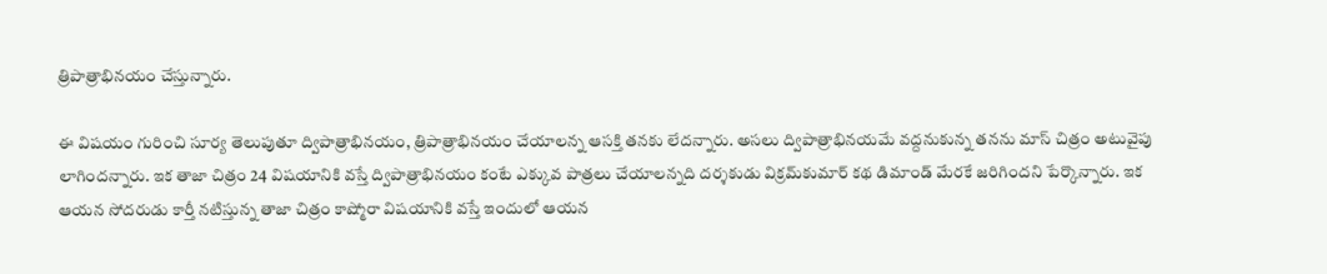త్రిపాత్రాభినయం చేస్తున్నారు.

ఈ విషయం గురించి సూర్య తెలుపుతూ ద్విపాత్రాభినయం, త్రిపాత్రాభినయం చేయాలన్న ఆసక్తి తనకు లేదన్నారు. అసలు ద్విపాత్రాభినయమే వద్దనుకున్న తనను మాస్ చిత్రం అటువైపు లాగిందన్నారు. ఇక తాజా చిత్రం 24 విషయానికి వస్తే ద్విపాత్రాభినయం కంటే ఎక్కువ పాత్రలు చేయాలన్నది దర్శకుడు విక్రమ్‌కుమార్ కథ డిమాండ్ మేరకే జరిగిందని పేర్కొన్నారు. ఇక ఆయన సోదరుడు కార్తీ నటిస్తున్న తాజా చిత్రం కాష్మోరా విషయానికి వస్తే ఇందులో ఆయన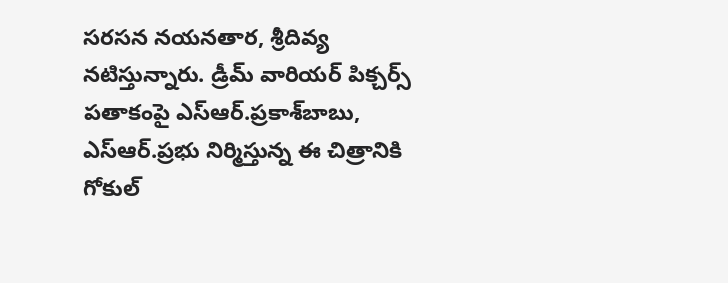సరసన నయనతార, శ్రీదివ్య నటిస్తున్నారు. డ్రీమ్ వారియర్ పిక్చర్స్ పతాకంపై ఎస్‌ఆర్.ప్రకాశ్‌బాబు, ఎస్‌ఆర్.ప్రభు నిర్మిస్తున్న ఈ చిత్రానికి గోకుల్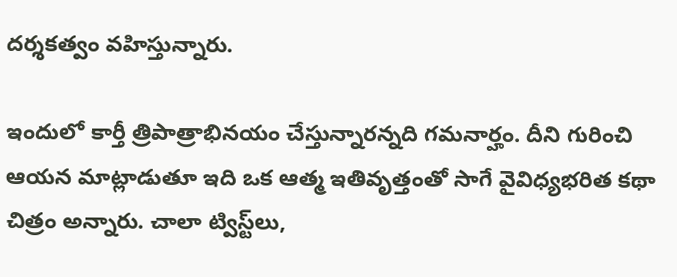దర్శకత్వం వహిస్తున్నారు.

ఇందులో కార్తీ త్రిపాత్రాభినయం చేస్తున్నారన్నది గమనార్హం. దీని గురించి ఆయన మాట్లాడుతూ ఇది ఒక ఆత్మ ఇతివృత్తంతో సాగే వైవిధ్యభరిత కథా చిత్రం అన్నారు. చాలా ట్విస్ట్‌లు,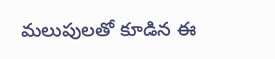మలుపులతో కూడిన ఈ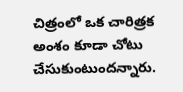చిత్రంలో ఒక చారిత్రక అంశం కూడా చోటు చేసుకుంటుందన్నారు.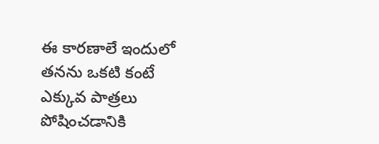ఈ కారణాలే ఇందులో తనను ఒకటి కంటే ఎక్కువ పాత్రలు పోషించడానికి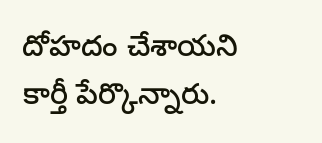దోహదం చేశాయని కార్తీ పేర్కొన్నారు.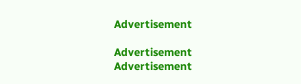Advertisement

Advertisement
Advertisement